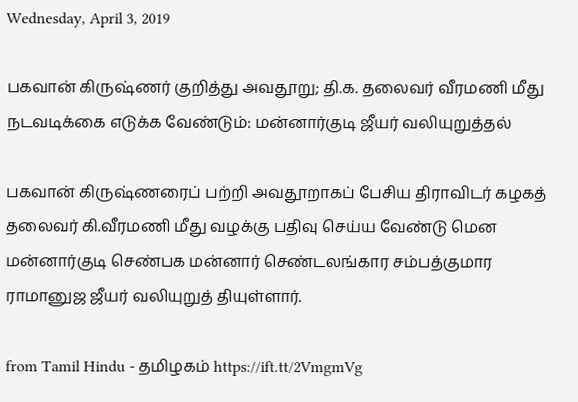Wednesday, April 3, 2019

பகவான் கிருஷ்ணர் குறித்து அவதூறு; தி.க. தலைவர் வீரமணி மீது நடவடிக்கை எடுக்க வேண்டும்: மன்னார்குடி ஜீயர் வலியுறுத்தல்

பகவான் கிருஷ்ணரைப் பற்றி அவதூறாகப் பேசிய திராவிடர் கழகத் தலைவர் கி.வீரமணி மீது வழக்கு பதிவு செய்ய வேண்டு மென மன்னார்குடி செண்பக மன்னார் செண்டலங்கார சம்பத்குமார ராமானுஜ ஜீயர் வலியுறுத் தியுள்ளார்.

from Tamil Hindu - தமிழகம் https://ift.tt/2VmgmVg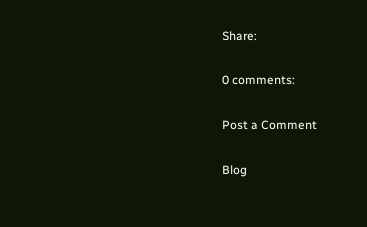Share:

0 comments:

Post a Comment

Blog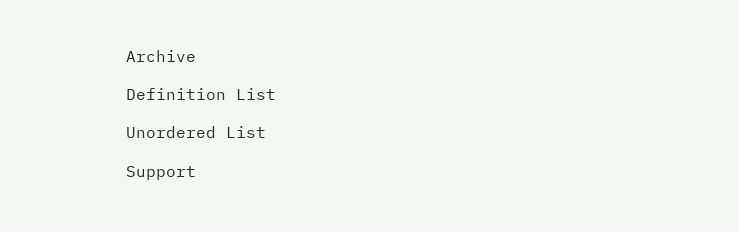Archive

Definition List

Unordered List

Support